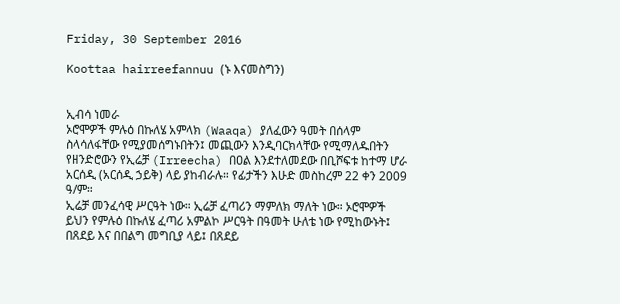Friday, 30 September 2016

Koottaa hairreefannuu (ኑ እናመስግን)


ኢብሳ ነመራ
ኦሮሞዎች ምሉዕ በኩለሄ አምላክ (Waaqa) ያለፈውን ዓመት በሰላም ስላሳለፋቸው የሚያመሰግኑበትን፤ መጪውን እንዲባርክላቸው የሚማለዱበትን የዘንድሮውን የኢሬቻ (Irreecha) በዐል እንደተለመደው በቢሾፍቱ ከተማ ሆራ አርሰዲ (አርሰዲ ኃይቅ) ላይ ያከብራሉ። የፊታችን እሁድ መስከረም 22 ቀን 2009 ዓ/ም።
ኢሬቻ መንፈሳዊ ሥርዓት ነው። ኢሬቻ ፈጣሪን ማምለክ ማለት ነው። ኦሮሞዎች ይህን የምሉዕ በኩለሄ ፈጣሪ አምልኮ ሥርዓት በዓመት ሁለቴ ነው የሚከውኑት፤ በጸደይ እና በበልግ መግቢያ ላይ፤ በጸደይ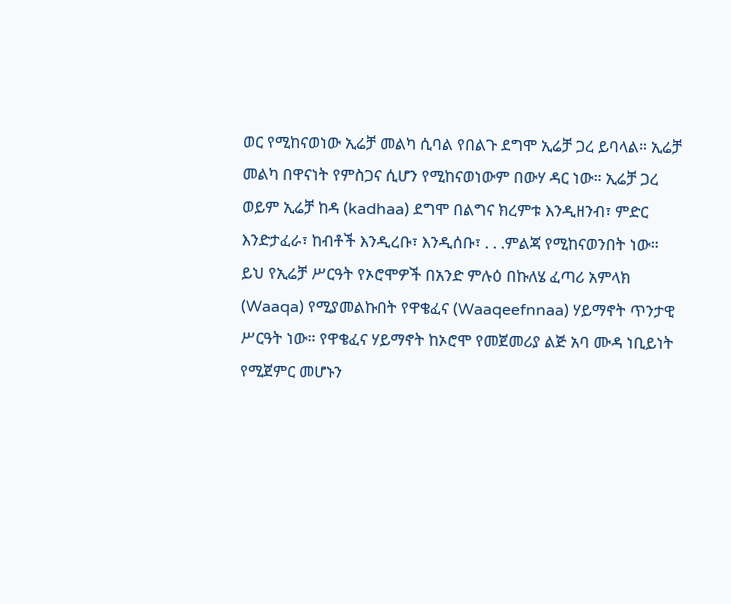ወር የሚከናወነው ኢሬቻ መልካ ሲባል የበልጉ ደግሞ ኢሬቻ ጋረ ይባላል። ኢሬቻ መልካ በዋናነት የምስጋና ሲሆን የሚከናወነውም በውሃ ዳር ነው። ኢሬቻ ጋረ ወይም ኢሬቻ ከዳ (kadhaa) ደግሞ በልግና ክረምቱ እንዲዘንብ፣ ምድር እንድታፈራ፣ ከብቶች እንዲረቡ፣ እንዲሰቡ፣ . . .ምልጃ የሚከናወንበት ነው።
ይህ የኢሬቻ ሥርዓት የኦሮሞዎች በአንድ ምሉዕ በኩለሄ ፈጣሪ አምላክ (Waaqa) የሚያመልኩበት የዋቄፈና (Waaqeefnnaa) ሃይማኖት ጥንታዊ ሥርዓት ነው። የዋቄፈና ሃይማኖት ከኦሮሞ የመጀመሪያ ልጅ አባ ሙዳ ነቢይነት የሚጀምር መሆኑን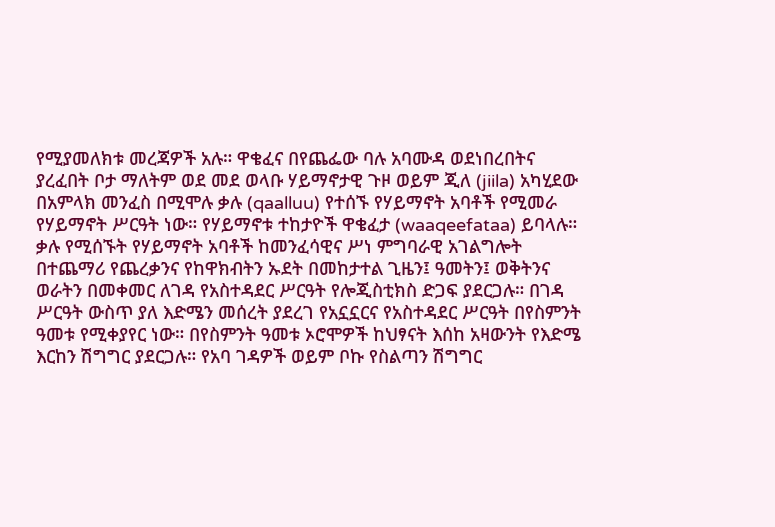የሚያመለክቱ መረጃዎች አሉ። ዋቄፈና በየጨፌው ባሉ አባሙዳ ወደነበረበትና ያረፈበት ቦታ ማለትም ወደ መደ ወላቡ ሃይማኖታዊ ጉዞ ወይም ጂለ (jiila) አካሂደው በአምላክ መንፈስ በሚሞሉ ቃሉ (qaalluu) የተሰኙ የሃይማኖት አባቶች የሚመራ የሃይማኖት ሥርዓት ነው። የሃይማኖቱ ተከታዮች ዋቄፈታ (waaqeefataa) ይባላሉ።
ቃሉ የሚሰኙት የሃይማኖት አባቶች ከመንፈሳዊና ሥነ ምግባራዊ አገልግሎት በተጨማሪ የጨረቃንና የከዋክብትን ኡደት በመከታተል ጊዜን፤ ዓመትን፤ ወቅትንና ወራትን በመቀመር ለገዳ የአስተዳደር ሥርዓት የሎጂስቲክስ ድጋፍ ያደርጋሉ። በገዳ ሥርዓት ውስጥ ያለ እድሜን መሰረት ያደረገ የአኗኗርና የአስተዳደር ሥርዓት በየስምንት ዓመቱ የሚቀያየር ነው። በየስምንት ዓመቱ ኦሮሞዎች ከህፃናት እሰከ አዛውንት የእድሜ እርከን ሽግግር ያደርጋሉ። የአባ ገዳዎች ወይም ቦኩ የስልጣን ሽግግር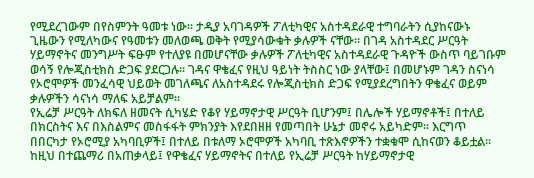የሚደረገውም በየስምንት ዓመቱ ነው። ታዲያ አባገዳዎች ፖለቲካዊና አስተዳደራዊ ተግባራትን ሲያከናውኑ ጊዜውን የሚለካውና የዓመቱን መለወጫ ወቅት የሚያሳውቁት ቃሉዎች ናቸው። በገዳ አስተዳደር ሥርዓት ሃይማኖትና መንግሥት ፍፁም የተለያዩ በመሆናቸው ቃሉዎች ፖለቲካዊና አስተዳደራዊ ጉዳዮች ውስጥ ባይገቡም ወሳኝ የሎጂስቲክስ ድጋፍ ያደርጋሉ። ገዳና ዋቄፈና የዚህ ዓይነት ትስስር ነው ያላቸው፤ በመሆኑም ገዳን ስናነሳ የኦሮሞዎች መንፈሳዊ ህይወት መገለጫና ለአስተዳደሩ የሎጂስቲክስ ድጋፍ የሚያደረግበትን ዋቄፈና ወይም ቃሉዎችን ሳናነሳ ማለፍ አይቻልም።
የኢሬቻ ሥርዓት ለክፍለ ዘመናት ሲካሄድ የቆየ ሃይማኖታዊ ሥርዓት ቢሆንም፤ በሌሎች ሃይማኖቶች፤ በተለይ በክርስትና እና በእስልምና መስፋፋት ምክንያት እየደበዘዘ የመጣበት ሁኔታ መኖሩ አይካድም። እርግጥ በበርካታ የኦሮሚያ አካባቢዎች፤ በተለይ በቱለማ ኦሮሞዎች አካባቢ ተጽእኖዎችን ተቋቁሞ ሲከናወን ቆይቷል። ከዚህ በተጨማሪ በአጠቃላይ፤ የዋቄፈና ሃይማኖትና በተለይ የኢሬቻ ሥርዓት ከሃይማኖታዊ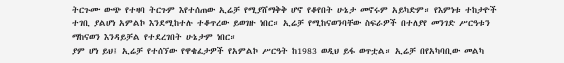ትርጉሙ ውጭ የተዛባ ትርጉም እየተሰጠው ኢሬቻ የሚያሸማቅቅ ሆኖ የቆየበት ሁኔታ መኖሩም አይካድም። የእምነቱ ተከታዮች ተገቢ ያልሆነ አምልኮ እንደሚከተሉ ተቆጥረው ይወገዙ ነበር። ኢሬቻ የሚከናወንባቸው ስፍራዎች በተለያየ መንገድ ሥርዓቱን ማከናወን እንዳይቻል የተደረገበት ሁኔታም ነበር።
ያም ሆነ ይህ፤ ኢሬቻ የተሰኘው የዋቄፈታዎች የአምልኮ ሥርዓት ከ1983 ወዲህ ይፋ ወጥቷል። ኢሬቻ በየአካባቢው መልካ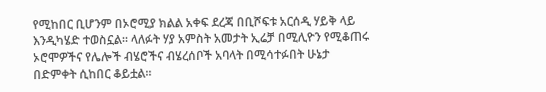የሚከበር ቢሆንም በኦሮሚያ ክልል አቀፍ ደረጃ በቢሾፍቱ አርሰዲ ሃይቅ ላይ እንዲካሄድ ተወስኗል። ላለፉት ሃያ አምስት አመታት ኢሬቻ በሚሊዮን የሚቆጠሩ ኦሮሞዎችና የሌሎች ብሄሮችና ብሄረሰቦች አባላት በሚሳተፉበት ሁኔታ በድምቀት ሲከበር ቆይቷል።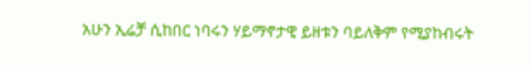አሁን ኢሬቻ ሲከበር ነባሩን ሃይማኖታዊ ይዘቱን ባይለቅም የሚያከብሩት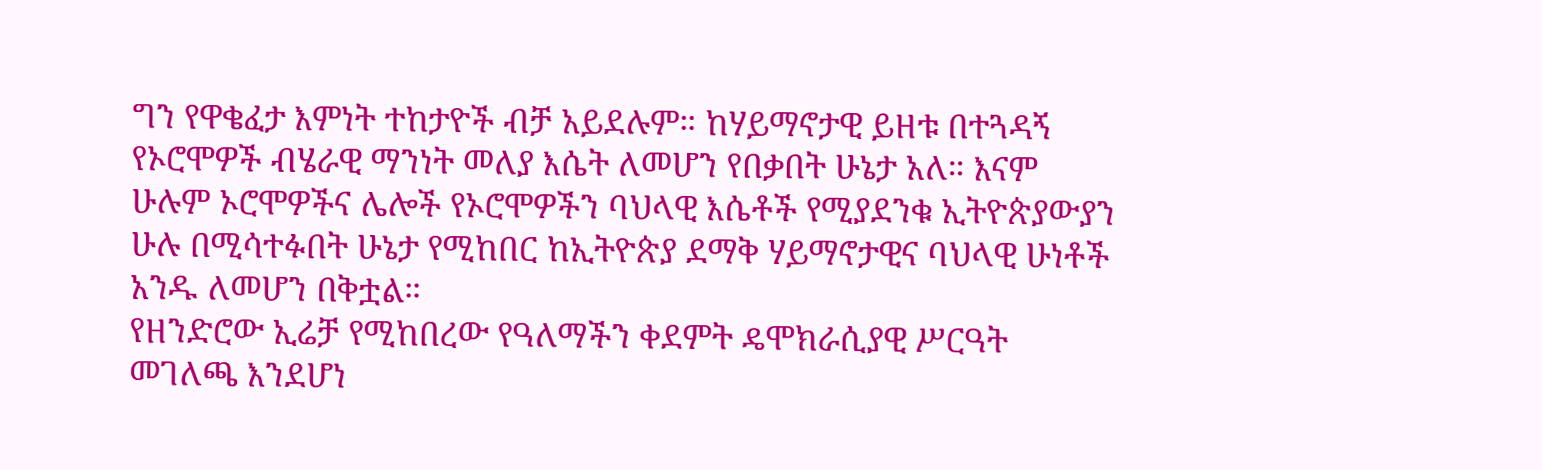ግን የዋቄፈታ እምነት ተከታዮች ብቻ አይደሉም። ከሃይማኖታዊ ይዘቱ በተጓዳኝ የኦሮሞዎች ብሄራዊ ማንነት መለያ እሴት ለመሆን የበቃበት ሁኔታ አለ። እናም ሁሉም ኦሮሞዎችና ሌሎች የኦሮሞዎችን ባህላዊ እሴቶች የሚያደንቁ ኢትዮጵያውያን ሁሉ በሚሳተፉበት ሁኔታ የሚከበር ከኢትዮጵያ ደማቅ ሃይማኖታዊና ባህላዊ ሁነቶች አንዱ ለመሆን በቅቷል።
የዘንድሮው ኢሬቻ የሚከበረው የዓለማችን ቀደምት ዴሞክራሲያዊ ሥርዓት መገለጫ እንደሆነ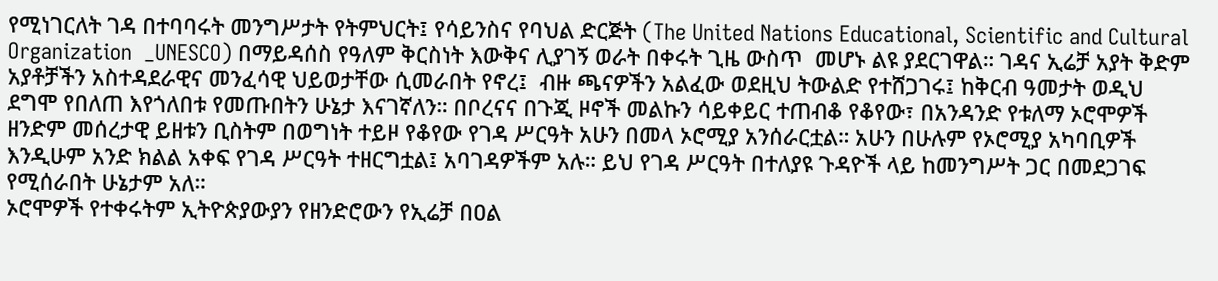የሚነገርለት ገዳ በተባባሩት መንግሥታት የትምህርት፤ የሳይንስና የባህል ድርጅት (The United Nations Educational, Scientific and Cultural Organization  _UNESCO) በማይዳሰስ የዓለም ቅርስነት እውቅና ሊያገኝ ወራት በቀሩት ጊዜ ውስጥ  መሆኑ ልዩ ያደርገዋል። ገዳና ኢሬቻ አያት ቅድም አያቶቻችን አስተዳደራዊና መንፈሳዊ ህይወታቸው ሲመራበት የኖረ፤  ብዙ ጫናዎችን አልፈው ወደዚህ ትውልድ የተሸጋገሩ፤ ከቅርብ ዓመታት ወዲህ ደግሞ የበለጠ እየጎለበቱ የመጡበትን ሁኔታ እናገኛለን። በቦረናና በጉጂ ዞኖች መልኩን ሳይቀይር ተጠብቆ የቆየው፣ በአንዳንድ የቱለማ ኦሮሞዎች ዘንድም መሰረታዊ ይዘቱን ቢስትም በወግነት ተይዞ የቆየው የገዳ ሥርዓት አሁን በመላ ኦሮሚያ አንሰራርቷል። አሁን በሁሉም የኦሮሚያ አካባቢዎች እንዲሁም አንድ ክልል አቀፍ የገዳ ሥርዓት ተዘርግቷል፤ አባገዳዎችም አሉ። ይህ የገዳ ሥርዓት በተለያዩ ጉዳዮች ላይ ከመንግሥት ጋር በመደጋገፍ የሚሰራበት ሁኔታም አለ።
ኦሮሞዎች የተቀሩትም ኢትዮጵያውያን የዘንድሮውን የኢሬቻ በዐል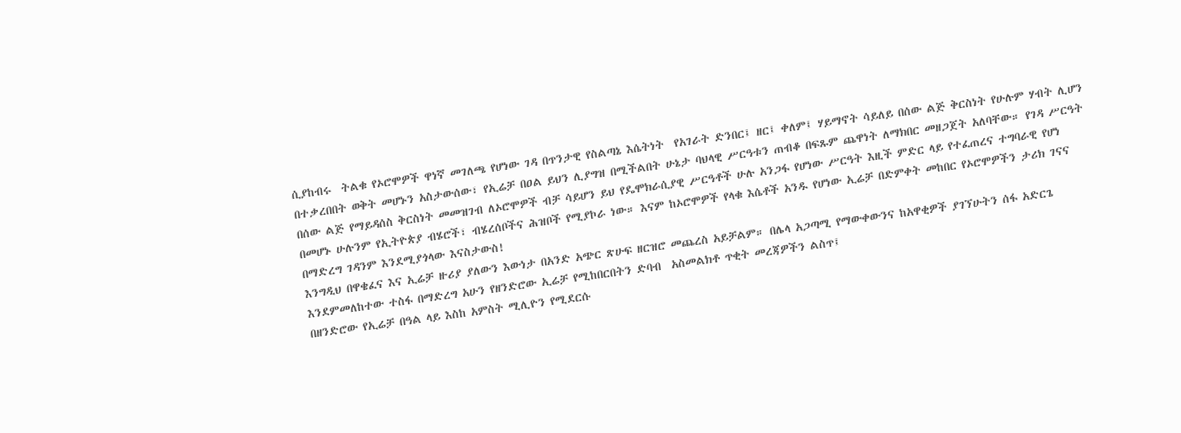ሲያከብሩ  ትልቁ የኦሮሞዎች ዋነኛ መገለጫ የሆነው ገዳ በጥንታዊ የስልጣኔ እሴትነት  የአገራት ድንበር፤ ዘር፤ ቀለም፤ ሃይማኖት ሳይለይ በሰው ልጅ ቅርስነት የሁሉም ሃብት ሊሆን በተቃረበበት ወቅት መሆኑን አስታውሰው፣ የኢሬቻ በዐል ይህን ሊያግዝ በሚችልበት ሁኔታ ባህላዊ ሥርዓቱን ጠብቆ በፍጹም ጨዋነት ለማክበር መዘጋጀት አለባቸው። የገዳ ሥርዓት በሰው ልጅ የማይዳሰስ ቅርስነት መመዝገብ ለኦሮሞዎች ብቻ ሳይሆን ይህ የዴሞክራሲያዊ ሥርዓቶች ሁሉ አንጋፋ የሆነው ሥርዓት እዚች ምድር ላይ የተፈጠረና ተግባራዊ የሆነ በመሆኑ ሁሉንም የኢትዮጵያ ብሄሮች፣ ብሄረሰቦችና ሕዝቦች የሚያኮራ ነው። እናም ከኦሮሞዎች የላቁ እሴቶች አንዱ የሆነው ኢሬቻ በድምቀት መከበር የኦሮሞዎችን ታሪክ ገናና በማድረግ ገዳንም እንደሚያጎላው እናስታውስ!
እንግዲህ በዋቄፈና እና ኢሬቻ ዙሪያ ያለውን እውነታ በአንድ አጭር ጽሁፍ ዘርዝሮ መጨረስ አይቻልም። በሌላ አጋጣሚ የማውቀውንና ከአዋቂዎች ያገኘሁትን ሰፋ አድርጌ እንደምመለከተው ተስፋ በማድረግ አሁን የዘንድሮው ኢሬቻ የሚከበርበትን ድባብ  አስመልክቶ ጥቂት መረጃዎችን ልስጥ፤
በዘንድሮው የኢሬቻ በዓል ላይ እስከ አምስት ሚሊዮን የሚደርሱ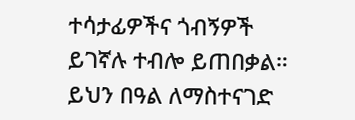ተሳታፊዎችና ጎብኝዎች ይገኛሉ ተብሎ ይጠበቃል። ይህን በዓል ለማስተናገድ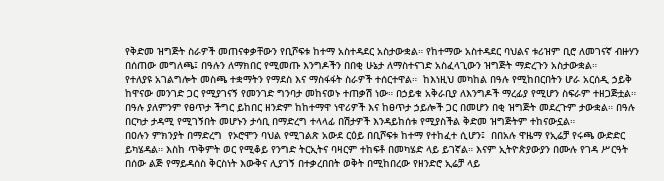የቅድመ ዝግጅት ስራዎች መጠናቀቃቸውን የቢሾፍቱ ከተማ አስተዳደር አስታውቋል። የከተማው አስተዳደር ባህልና ቱሪዝም ቢሮ ለመገናኛ ብዙሃን በሰጠው መግለጫ፤ በዓሉን ለማክበር የሚመጡ እንግዶችን በበቂ ሁኔታ ለማስተናገድ አስፈላጊውን ዝግጅት ማድረጉን አስታውቋል።
የተለያዩ አገልግሎት መስጫ ተቋማትን የማደስ እና ማስፋፋት ስራዎች ተሰርተዋል።  ከእነዚህ መካከል በዓሉ የሚከበርበትን ሆራ አርሰዲ ኃይቅ ከዋናው መንገድ ጋር የሚያገናኝ የመንገድ ግንባታ መከናወኑ ተጠቃሽ ነው። በኃይቁ አቅራቢያ ለእንግዶች ማረፊያ የሚሆን ስፍራም ተዘጋጅቷል። በዓሉ ያለምንም የፀጥታ ችግር ይከበር ዘንድም ከከተማዋ ነዋሪዎች እና ከፀጥታ ኃይሎች ጋር በመሆን በቂ ዝግጅት መደረጉም ታውቋል። በዓሉ በርካታ ታዳሚ የሚገኝበት መሆኑን ታሳቢ በማድረግ ተላላፊ በሽታዎች እንዳይከሰቱ የሚያስችል ቅድመ ዝግጅትም ተከናውኗል።
በዐሉን ምክንያት በማድረግ  የኦሮሞን ባህል የሚገልጽ አውደ ርዕይ በቢሾፍቱ ከተማ የተከፈተ ሲሆን፤  በበአሉ ዋዜማ የኢሬቻ የሩጫ ውድድር ይካሄዳል። እስከ ጥቅምት ወር የሚቆይ የንግድ ትርኢትና ባዛርም ተከፍቶ በመካሄድ ላይ ይገኛል። እናም ኢትዮጵያውያን በሙሉ የገዳ ሥርዓት በሰው ልጅ የማይዳሰስ ቅርስነት እውቅና ሊያገኝ በተቃረበበት ወቅት በሚከበረው የዘንድሮ ኢሬቻ ላይ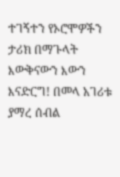ተገኝተን የኦሮሞዎችን ታሪክ በማጉላት እውቅናውን እውን እናድርግ! በመላ አገሪቱ ያማረ ሰብል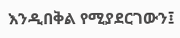እንዲበቅል የሚያደርገውን፤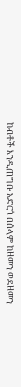ከብቶች እንዲጠግቡ አድርጎ በሰላም ከዘመን ወደዘመን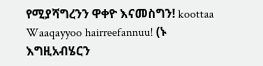የሚያሻግረንን ዋቀዮ እናመስግን! koottaa Waaqayyoo hairreefannuu! (ኑ እግዚአብሄርን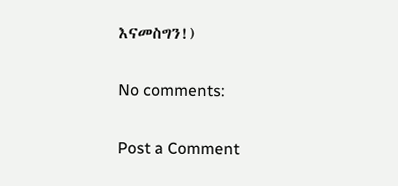እናመስግን!)

No comments:

Post a Comment